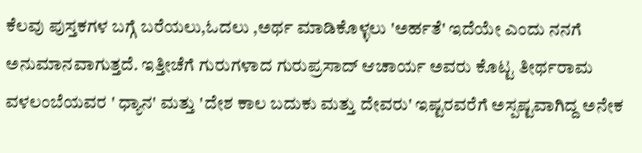ಕೆಲವು ಪುಸ್ತಕಗಳ ಬಗ್ಗೆ ಬರೆಯಲು,ಓದಲು ,ಅರ್ಥ ಮಾಡಿಕೊಳ್ಳಲು 'ಅರ್ಹತೆ' ಇದೆಯೇ ಎಂದು ನನಗೆ ಅನುಮಾನವಾಗುತ್ತದೆ. ಇತ್ತೀಚೆಗೆ ಗುರುಗಳಾದ ಗುರುಪ್ರಸಾದ್ ಆಚಾರ್ಯ ಅವರು ಕೊಟ್ಟ ತೀರ್ಥರಾಮ ವಳಲಂಬೆಯವರ ' ಧ್ಯಾನ' ಮತ್ತು 'ದೇಶ ಕಾಲ ಬದುಕು ಮತ್ತು ದೇವರು' ಇಷ್ಟರವರೆಗೆ ಅಸ್ಪಷ್ಟವಾಗಿದ್ದ ಅನೇಕ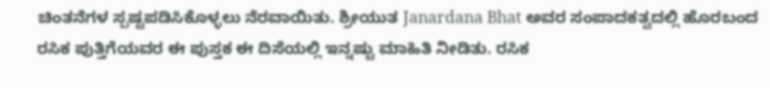ಚಿಂತನೆಗಳ ಸ್ಪಷ್ಟಪಡಿಸಿಕೊಳ್ಳಲು ನೆರವಾಯಿತು. ಶ್ರೀಯುತ Janardana Bhat ಅವರ ಸಂಪಾದಕತ್ವದಲ್ಲಿ ಹೊರಬಂದ ರಸಿಕ ಪುತ್ತಿಗೆಯವರ ಈ ಪುಸ್ತಕ ಈ ದಿಸೆಯಲ್ಲಿ ಇನ್ನಷ್ಟು ಮಾಹಿತಿ ನೀಡಿತು. ರಸಿಕ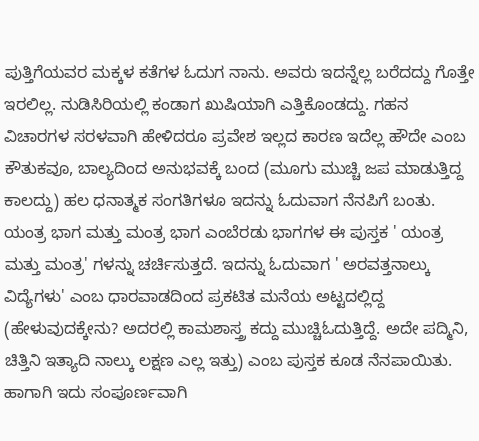ಪುತ್ತಿಗೆಯವರ ಮಕ್ಕಳ ಕತೆಗಳ ಓದುಗ ನಾನು. ಅವರು ಇದನ್ನೆಲ್ಲ ಬರೆದದ್ದು ಗೊತ್ತೇ ಇರಲಿಲ್ಲ. ನುಡಿಸಿರಿಯಲ್ಲಿ ಕಂಡಾಗ ಖುಷಿಯಾಗಿ ಎತ್ತಿಕೊಂಡದ್ದು. ಗಹನ ವಿಚಾರಗಳ ಸರಳವಾಗಿ ಹೇಳಿದರೂ ಪ್ರವೇಶ ಇಲ್ಲದ ಕಾರಣ ಇದೆಲ್ಲ ಹೌದೇ ಎಂಬ ಕೌತುಕವೂ, ಬಾಲ್ಯದಿಂದ ಅನುಭವಕ್ಕೆ ಬಂದ (ಮೂಗು ಮುಚ್ಚಿ ಜಪ ಮಾಡುತ್ತಿದ್ದ ಕಾಲದ್ದು) ಹಲ ಧನಾತ್ಮಕ ಸಂಗತಿಗಳೂ ಇದನ್ನು ಓದುವಾಗ ನೆನಪಿಗೆ ಬಂತು.
ಯಂತ್ರ ಭಾಗ ಮತ್ತು ಮಂತ್ರ ಭಾಗ ಎಂಬೆರಡು ಭಾಗಗಳ ಈ ಪುಸ್ತಕ ' ಯಂತ್ರ ಮತ್ತು ಮಂತ್ರ' ಗಳನ್ನು ಚರ್ಚಿಸುತ್ತದೆ. ಇದನ್ನು ಓದುವಾಗ ' ಅರವತ್ತನಾಲ್ಕು ವಿದ್ಯೆಗಳು' ಎಂಬ ಧಾರವಾಡದಿಂದ ಪ್ರಕಟಿತ ಮನೆಯ ಅಟ್ಟದಲ್ಲಿದ್ದ (ಹೇಳುವುದಕ್ಕೇನು? ಅದರಲ್ಲಿ ಕಾಮಶಾಸ್ತ್ರ ಕದ್ದು ಮುಚ್ಚಿಓದುತ್ತಿದ್ದೆ. ಅದೇ ಪದ್ಮಿನಿ, ಚಿತ್ತಿನಿ ಇತ್ಯಾದಿ ನಾಲ್ಕು ಲಕ್ಷಣ ಎಲ್ಲ ಇತ್ತು) ಎಂಬ ಪುಸ್ತಕ ಕೂಡ ನೆನಪಾಯಿತು.
ಹಾಗಾಗಿ ಇದು ಸಂಪೂರ್ಣವಾಗಿ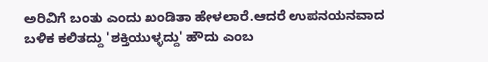ಅರಿವಿಗೆ ಬಂತು ಎಂದು ಖಂಡಿತಾ ಹೇಳಲಾರೆ.ಆದರೆ ಉಪನಯನವಾದ ಬಳಿಕ ಕಲಿತದ್ದು 'ಶಕ್ತಿಯುಳ್ಳದ್ದು' ಹೌದು ಎಂಬ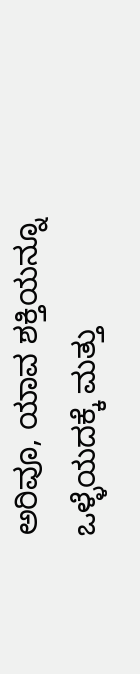ಅರಿವೂ, ಯಾವ ಶಕ್ತಿಯನ್ನೂ ಒಳ್ಳೆಯದಕ್ಕೆ ಮತ್ತು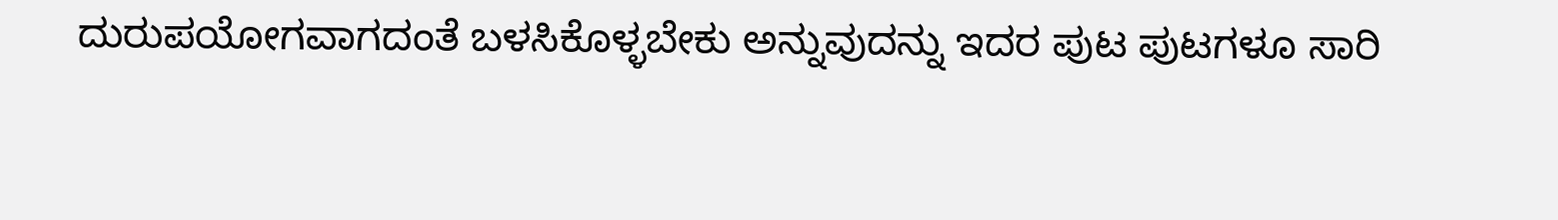ದುರುಪಯೋಗವಾಗದಂತೆ ಬಳಸಿಕೊಳ್ಳಬೇಕು ಅನ್ನುವುದನ್ನು ಇದರ ಪುಟ ಪುಟಗಳೂ ಸಾರಿ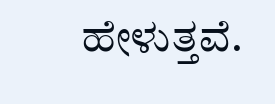ಹೇಳುತ್ತವೆ.